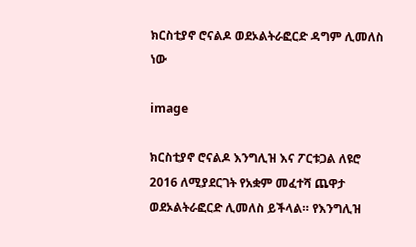ክርስቲያኖ ሮናልዶ ወደኦልትራፎርድ ዳግም ሊመለስ ነው

image

ክርስቲያኖ ሮናልዶ እንግሊዝ እና ፖርቱጋል ለዩሮ 2016 ለሚያደርገት የአቋም መፈተሻ ጨዋታ ወደኦልትራፎርድ ሊመለስ ይችላል። የእንግሊዝ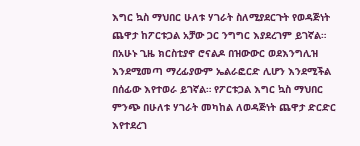እግር ኳስ ማህበር ሁለቱ ሃገራት ስለሚያደርጉት የወዳጅነት ጨዋታ ከፖርቱጋል አቻው ጋር ንግግር እያደረገም ይገኛል። በአሁኑ ጊዜ ክርስቲያኖ ሮናልዶ በዝውውር ወደእንግሊዝ እንደሚመጣ ማረፊያውም ኤልራፎርድ ሊሆን እንደሚችል በሰፊው እየተወራ ይገኛል። የፖርቱጋል እግር ኳስ ማህበር ምንጭ በሁለቱ ሃገራት መካከል ለወዳጅነት ጨዋታ ድርድር እየተደረገ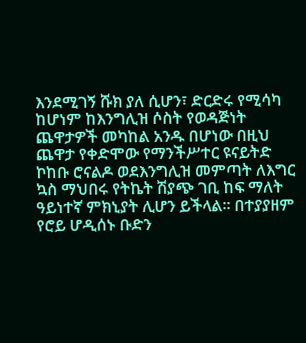እንደሚገኝ ሹክ ያለ ሲሆን፣ ድርድሩ የሚሳካ ከሆነም ከእንግሊዝ ሶስት የወዳጅነት ጨዋታዎች መካከል አንዱ በሆነው በዚህ ጨዋታ የቀድሞው የማንችሥተር ዩናይትድ ኮከቡ ሮናልዶ ወደእንግሊዝ መምጣት ለእግር ኳስ ማህበሩ የትኬት ሽያጭ ገቢ ከፍ ማለት ዓይነተኛ ምክኒያት ሊሆን ይችላል። በተያያዘም የሮይ ሆዲሰኑ ቡድን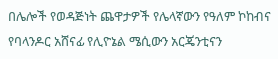በሌሎች የወዳጅነት ጨዋታዎች የሌላኛውን የዓለም ኮከብና የባላንዶር አሸናፊ የሊዮኔል ሜሲውን አርጄንቲናን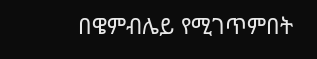በዌምብሌይ የሚገጥምበት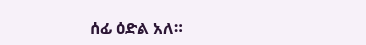ሰፊ ዕድል አለ።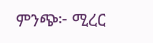ምንጭ፦ ሚረር